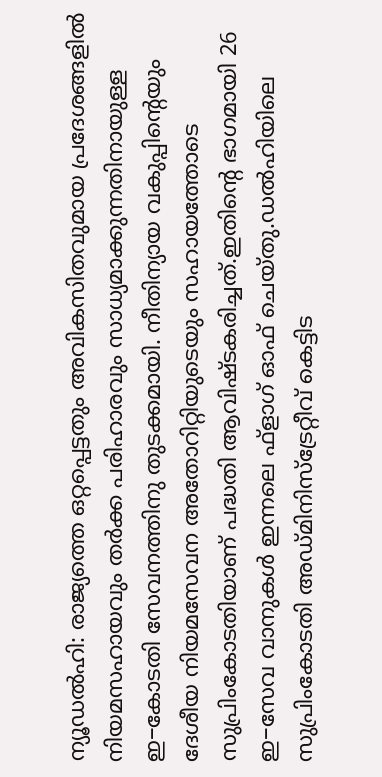ന്യൂഡൽഹി: രാജ്യത്തെ ഒറ്റപ്പെട്ടതും അവികസിതവുമായ പ്രദേശങ്ങളിൽ നിയമസഹായവും തർക്ക പരിഹാരവും സാധ്യമാക്കുന്നതിനായുള്ള ഇ−കോടതി സേവനത്തിനു തുടക്കമായി. നീതിന്യായ വകുപ്പിന്റെയും ദേശീയ നിയമസേവന അതോറിറ്റിയുടെയും സഹായത്തോടെ സുപ്രിംകോടതിയാണ് പദ്ധതി ആവിഷ്ടകരിച്ചത്.ഇതിന്റെ ഭാഗമായി 26 ഇ−സേവ വാനുകൾ ഇന്നലെ ഫ്ളാഗ് ഓഫ് ചെയ്തു.ഡൽഹിയിലെ സുപ്രിംകോടതി അഡ്മിനിസ്ട്രേറ്റീവ് കെട്ടിട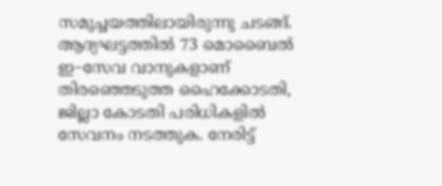സമുച്ചയത്തിലായിരുന്നു ചടങ്ങ്. ആദ്യഘട്ടത്തിൽ 73 മൊബൈൽ ഇ−സേവ വാനുകളാണ് തിരഞ്ഞെടുത്ത ഹൈക്കോടതി, ജില്ലാ കോടതി പരിധികളിൽ സേവനം നടത്തുക. നേരിട്ട്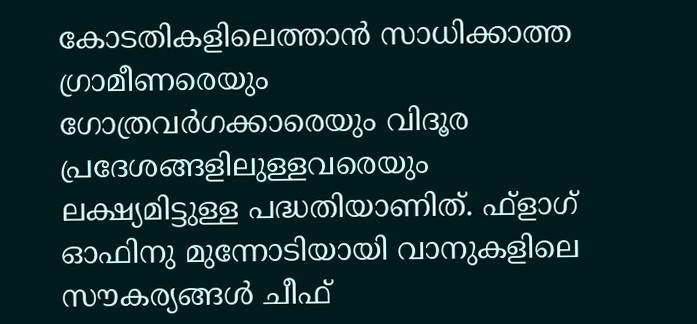കോടതികളിലെത്താൻ സാധിക്കാത്ത ഗ്രാമീണരെയും ഗോത്രവർഗക്കാരെയും വിദൂര പ്രദേശങ്ങളിലുള്ളവരെയും ലക്ഷ്യമിട്ടുള്ള പദ്ധതിയാണിത്. ഫ്ളാഗ് ഓഫിനു മുന്നോടിയായി വാനുകളിലെ സൗകര്യങ്ങൾ ചീഫ്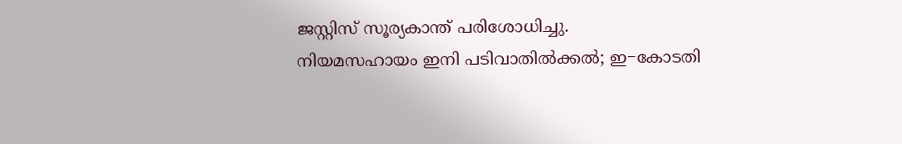ജസ്റ്റിസ് സൂര്യകാന്ത് പരിശോധിച്ചു.
നിയമസഹായം ഇനി പടിവാതിൽക്കൽ; ഇ−കോടതി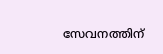സേവനത്തിന്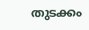തുടക്കം